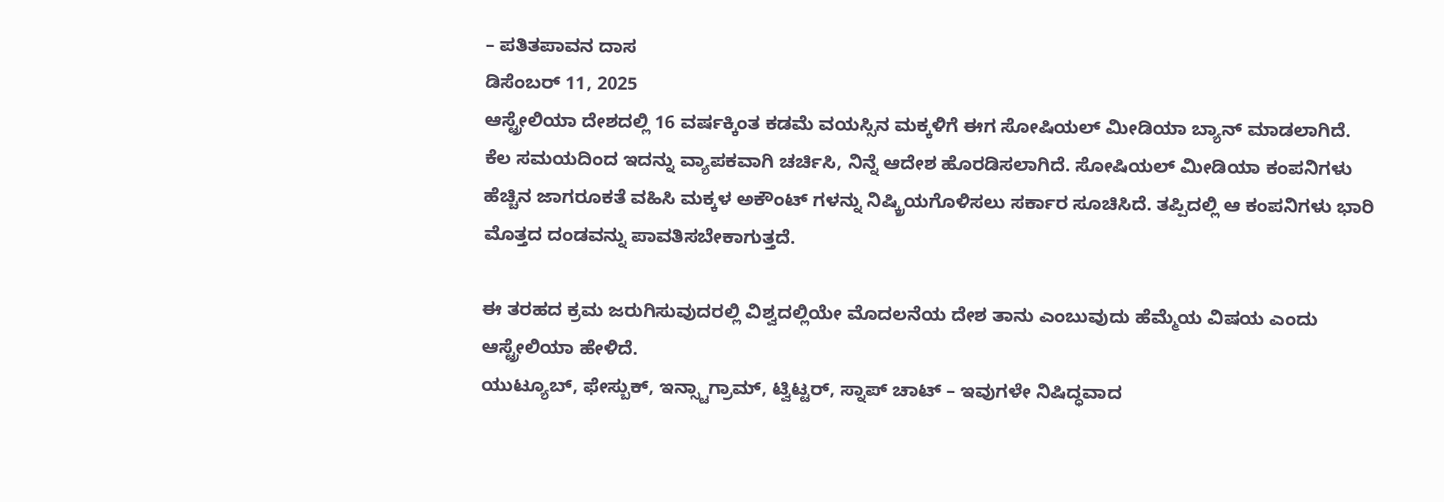– ಪತಿತಪಾವನ ದಾಸ
ಡಿಸೆಂಬರ್ 11, 2025
ಆಸ್ಟ್ರೇಲಿಯಾ ದೇಶದಲ್ಲಿ 16 ವರ್ಷಕ್ಕಿಂತ ಕಡಮೆ ವಯಸ್ಸಿನ ಮಕ್ಕಳಿಗೆ ಈಗ ಸೋಷಿಯಲ್ ಮೀಡಿಯಾ ಬ್ಯಾನ್ ಮಾಡಲಾಗಿದೆ. ಕೆಲ ಸಮಯದಿಂದ ಇದನ್ನು ವ್ಯಾಪಕವಾಗಿ ಚರ್ಚಿಸಿ, ನಿನ್ನೆ ಆದೇಶ ಹೊರಡಿಸಲಾಗಿದೆ. ಸೋಷಿಯಲ್ ಮೀಡಿಯಾ ಕಂಪನಿಗಳು ಹೆಚ್ಚಿನ ಜಾಗರೂಕತೆ ವಹಿಸಿ ಮಕ್ಕಳ ಅಕೌಂಟ್ ಗಳನ್ನು ನಿಷ್ಕ್ರಿಯಗೊಳಿಸಲು ಸರ್ಕಾರ ಸೂಚಿಸಿದೆ. ತಪ್ಪಿದಲ್ಲಿ ಆ ಕಂಪನಿಗಳು ಭಾರಿ ಮೊತ್ತದ ದಂಡವನ್ನು ಪಾವತಿಸಬೇಕಾಗುತ್ತದೆ.

ಈ ತರಹದ ಕ್ರಮ ಜರುಗಿಸುವುದರಲ್ಲಿ ವಿಶ್ವದಲ್ಲಿಯೇ ಮೊದಲನೆಯ ದೇಶ ತಾನು ಎಂಬುವುದು ಹೆಮ್ಮೆಯ ವಿಷಯ ಎಂದು ಆಸ್ಟ್ರೇಲಿಯಾ ಹೇಳಿದೆ.
ಯುಟ್ಯೂಬ್, ಫೇಸ್ಬುಕ್, ಇನ್ಸ್ಟಾಗ್ರಾಮ್, ಟ್ವಿಟ್ಟರ್, ಸ್ನಾಪ್ ಚಾಟ್ – ಇವುಗಳೇ ನಿಷಿದ್ಧವಾದ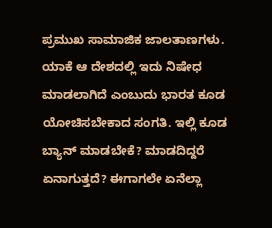ಪ್ರಮುಖ ಸಾಮಾಜಿಕ ಜಾಲತಾಣಗಳು. ಯಾಕೆ ಆ ದೇಶದಲ್ಲಿ ಇದು ನಿಷೇಧ ಮಾಡಲಾಗಿದೆ ಎಂಬುದು ಭಾರತ ಕೂಡ ಯೋಚಿಸಬೇಕಾದ ಸಂಗತಿ. ಇಲ್ಲಿ ಕೂಡ ಬ್ಯಾನ್ ಮಾಡಬೇಕೆ? ಮಾಡದಿದ್ದರೆ ಏನಾಗುತ್ತದೆ? ಈಗಾಗಲೇ ಏನೆಲ್ಲಾ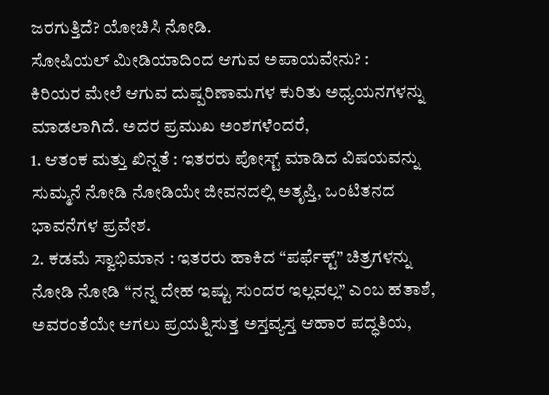ಜರಗುತ್ತಿದೆ? ಯೋಚಿಸಿ ನೋಡಿ.
ಸೋಷಿಯಲ್ ಮೀಡಿಯಾದಿಂದ ಆಗುವ ಅಪಾಯವೇನು? :
ಕಿರಿಯರ ಮೇಲೆ ಆಗುವ ದುಷ್ಪರಿಣಾಮಗಳ ಕುರಿತು ಅಧ್ಯಯನಗಳನ್ನು ಮಾಡಲಾಗಿದೆ. ಅದರ ಪ್ರಮುಖ ಅಂಶಗಳೆಂದರೆ,
1. ಆತಂಕ ಮತ್ತು ಖಿನ್ನತೆ : ಇತರರು ಪೋಸ್ಟ್ ಮಾಡಿದ ವಿಷಯವನ್ನು ಸುಮ್ಮನೆ ನೋಡಿ ನೋಡಿಯೇ ಜೀವನದಲ್ಲಿ ಅತೃಪ್ತಿ, ಒಂಟಿತನದ ಭಾವನೆಗಳ ಪ್ರವೇಶ.
2. ಕಡಮೆ ಸ್ವಾಭಿಮಾನ : ಇತರರು ಹಾಕಿದ “ಪರ್ಫೆಕ್ಟ್” ಚಿತ್ರಗಳನ್ನು ನೋಡಿ ನೋಡಿ “ನನ್ನ ದೇಹ ಇಷ್ಟು ಸುಂದರ ಇಲ್ಲವಲ್ಲ” ಎಂಬ ಹತಾಶೆ, ಅವರಂತೆಯೇ ಆಗಲು ಪ್ರಯತ್ನಿಸುತ್ತ ಅಸ್ತವ್ಯಸ್ತ ಆಹಾರ ಪದ್ಧತಿಯ,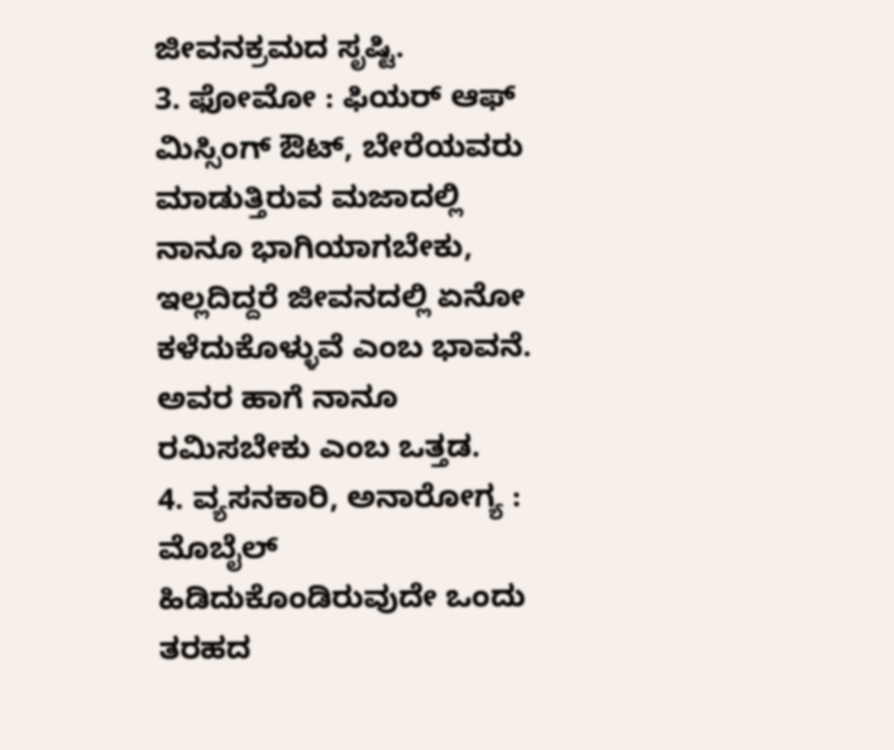ಜೀವನಕ್ರಮದ ಸೃಷ್ಟಿ.
3. ಫೋಮೋ : ಫಿಯರ್ ಆಫ್ ಮಿಸ್ಸಿಂಗ್ ಔಟ್, ಬೇರೆಯವರು ಮಾಡುತ್ತಿರುವ ಮಜಾದಲ್ಲಿ ನಾನೂ ಭಾಗಿಯಾಗಬೇಕು, ಇಲ್ಲದಿದ್ದರೆ ಜೀವನದಲ್ಲಿ ಏನೋ ಕಳೆದುಕೊಳ್ಳುವೆ ಎಂಬ ಭಾವನೆ. ಅವರ ಹಾಗೆ ನಾನೂ ರಮಿಸಬೇಕು ಎಂಬ ಒತ್ತಡ.
4. ವ್ಯಸನಕಾರಿ, ಅನಾರೋಗ್ಯ : ಮೊಬೈಲ್ ಹಿಡಿದುಕೊಂಡಿರುವುದೇ ಒಂದು ತರಹದ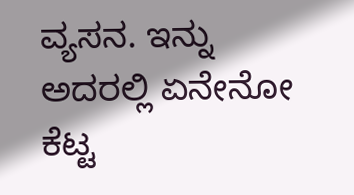ವ್ಯಸನ. ಇನ್ನು ಅದರಲ್ಲಿ ಏನೇನೋ ಕೆಟ್ಟ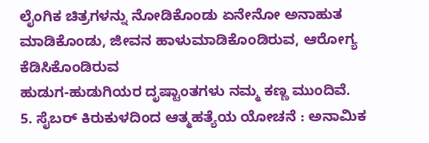ಲೈಂಗಿಕ ಚಿತ್ರಗಳನ್ನು ನೋಡಿಕೊಂಡು ಏನೇನೋ ಅನಾಹುತ ಮಾಡಿಕೊಂಡು, ಜೀವನ ಹಾಳುಮಾಡಿಕೊಂಡಿರುವ, ಆರೋಗ್ಯ ಕೆಡಿಸಿಕೊಂಡಿರುವ
ಹುಡುಗ-ಹುಡುಗಿಯರ ದೃಷ್ಟಾಂತಗಳು ನಮ್ಮ ಕಣ್ಣ ಮುಂದಿವೆ.
5. ಸೈಬರ್ ಕಿರುಕುಳದಿಂದ ಆತ್ಮಹತ್ಯೆಯ ಯೋಚನೆ : ಅನಾಮಿಕ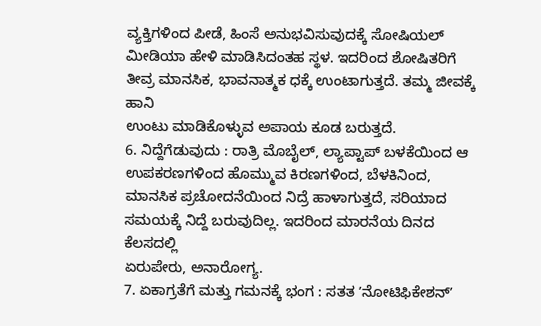ವ್ಯಕ್ತಿಗಳಿಂದ ಪೀಡೆ, ಹಿಂಸೆ ಅನುಭವಿಸುವುದಕ್ಕೆ ಸೋಷಿಯಲ್ ಮೀಡಿಯಾ ಹೇಳಿ ಮಾಡಿಸಿದಂತಹ ಸ್ಥಳ. ಇದರಿಂದ ಶೋಷಿತರಿಗೆ ತೀವ್ರ ಮಾನಸಿಕ, ಭಾವನಾತ್ಮಕ ಧಕ್ಕೆ ಉಂಟಾಗುತ್ತದೆ. ತಮ್ಮ ಜೀವಕ್ಕೆ ಹಾನಿ
ಉಂಟು ಮಾಡಿಕೊಳ್ಳುವ ಅಪಾಯ ಕೂಡ ಬರುತ್ತದೆ.
6. ನಿದ್ದೆಗೆಡುವುದು : ರಾತ್ರಿ ಮೊಬೈಲ್, ಲ್ಯಾಪ್ಟಾಪ್ ಬಳಕೆಯಿಂದ ಆ ಉಪಕರಣಗಳಿಂದ ಹೊಮ್ಮುವ ಕಿರಣಗಳಿಂದ, ಬೆಳಕಿನಿಂದ, ಮಾನಸಿಕ ಪ್ರಚೋದನೆಯಿಂದ ನಿದ್ರೆ ಹಾಳಾಗುತ್ತದೆ, ಸರಿಯಾದ ಸಮಯಕ್ಕೆ ನಿದ್ದೆ ಬರುವುದಿಲ್ಲ. ಇದರಿಂದ ಮಾರನೆಯ ದಿನದ ಕೆಲಸದಲ್ಲಿ
ಏರುಪೇರು, ಅನಾರೋಗ್ಯ.
7. ಏಕಾಗ್ರತೆಗೆ ಮತ್ತು ಗಮನಕ್ಕೆ ಭಂಗ : ಸತತ ʼನೋಟಿಫಿಕೇಶನ್ʼ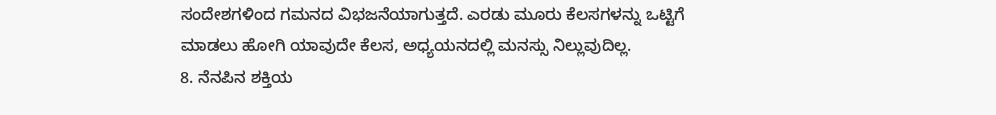ಸಂದೇಶಗಳಿಂದ ಗಮನದ ವಿಭಜನೆಯಾಗುತ್ತದೆ. ಎರಡು ಮೂರು ಕೆಲಸಗಳನ್ನು ಒಟ್ಟಿಗೆ ಮಾಡಲು ಹೋಗಿ ಯಾವುದೇ ಕೆಲಸ, ಅಧ್ಯಯನದಲ್ಲಿ ಮನಸ್ಸು ನಿಲ್ಲುವುದಿಲ್ಲ.
8. ನೆನಪಿನ ಶಕ್ತಿಯ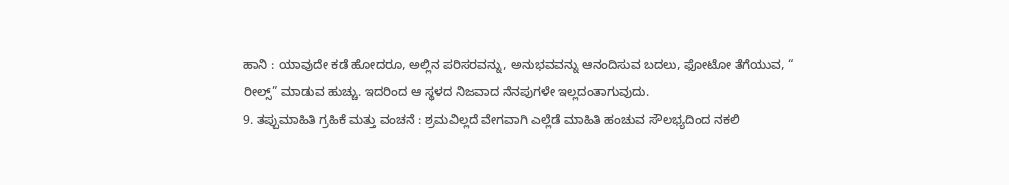ಹಾನಿ : ಯಾವುದೇ ಕಡೆ ಹೋದರೂ, ಅಲ್ಲಿನ ಪರಿಸರವನ್ನು, ಅನುಭವವನ್ನು ಆನಂದಿಸುವ ಬದಲು, ಫೋಟೋ ತೆಗೆಯುವ, “ ರೀಲ್ಸ್” ಮಾಡುವ ಹುಚ್ಚು. ಇದರಿಂದ ಆ ಸ್ಥಳದ ನಿಜವಾದ ನೆನಪುಗಳೇ ಇಲ್ಲದಂತಾಗುವುದು.
9. ತಪ್ಪುಮಾಹಿತಿ ಗ್ರಹಿಕೆ ಮತ್ತು ವಂಚನೆ : ಶ್ರಮವಿಲ್ಲದೆ ವೇಗವಾಗಿ ಎಲ್ಲೆಡೆ ಮಾಹಿತಿ ಹಂಚುವ ಸೌಲಭ್ಯದಿಂದ ನಕಲಿ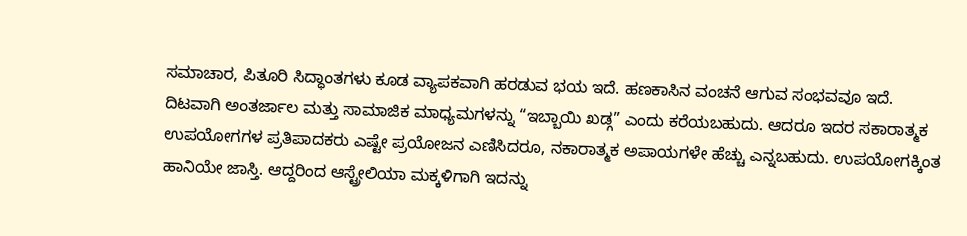ಸಮಾಚಾರ, ಪಿತೂರಿ ಸಿದ್ಧಾಂತಗಳು ಕೂಡ ವ್ಯಾಪಕವಾಗಿ ಹರಡುವ ಭಯ ಇದೆ. ಹಣಕಾಸಿನ ವಂಚನೆ ಆಗುವ ಸಂಭವವೂ ಇದೆ.
ದಿಟವಾಗಿ ಅಂತರ್ಜಾಲ ಮತ್ತು ಸಾಮಾಜಿಕ ಮಾಧ್ಯಮಗಳನ್ನು “ಇಬ್ಬಾಯಿ ಖಡ್ಗ” ಎಂದು ಕರೆಯಬಹುದು. ಆದರೂ ಇದರ ಸಕಾರಾತ್ಮಕ ಉಪಯೋಗಗಳ ಪ್ರತಿಪಾದಕರು ಎಷ್ಟೇ ಪ್ರಯೋಜನ ಎಣಿಸಿದರೂ, ನಕಾರಾತ್ಮಕ ಅಪಾಯಗಳೇ ಹೆಚ್ಚು ಎನ್ನಬಹುದು. ಉಪಯೋಗಕ್ಕಿಂತ ಹಾನಿಯೇ ಜಾಸ್ತಿ. ಆದ್ದರಿಂದ ಆಸ್ಟ್ರೇಲಿಯಾ ಮಕ್ಕಳಿಗಾಗಿ ಇದನ್ನು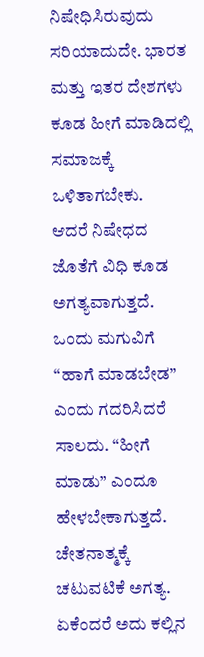ನಿಷೇಧಿಸಿರುವುದು ಸರಿಯಾದುದೇ. ಭಾರತ ಮತ್ತು ಇತರ ದೇಶಗಳು ಕೂಡ ಹೀಗೆ ಮಾಡಿದಲ್ಲಿ ಸಮಾಜಕ್ಕೆ ಒಳಿತಾಗಬೇಕು.
ಆದರೆ ನಿಷೇಧದ ಜೊತೆಗೆ ವಿಧಿ ಕೂಡ ಅಗತ್ಯವಾಗುತ್ತದೆ. ಒಂದು ಮಗುವಿಗೆ “ಹಾಗೆ ಮಾಡಬೇಡ” ಎಂದು ಗದರಿಸಿದರೆ ಸಾಲದು. “ಹೀಗೆ ಮಾಡು” ಎಂದೂ ಹೇಳಬೇಕಾಗುತ್ತದೆ. ಚೇತನಾತ್ಮಕ್ಕೆ ಚಟುವಟಿಕೆ ಅಗತ್ಯ. ಏಕೆಂದರೆ ಅದು ಕಲ್ಲಿನ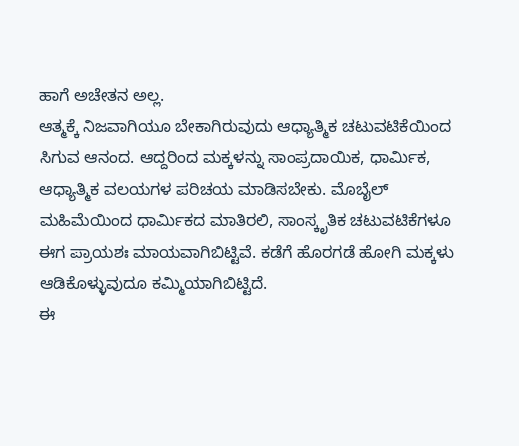ಹಾಗೆ ಅಚೇತನ ಅಲ್ಲ.
ಆತ್ಮಕ್ಕೆ ನಿಜವಾಗಿಯೂ ಬೇಕಾಗಿರುವುದು ಆಧ್ಯಾತ್ಮಿಕ ಚಟುವಟಿಕೆಯಿಂದ ಸಿಗುವ ಆನಂದ. ಆದ್ದರಿಂದ ಮಕ್ಕಳನ್ನು ಸಾಂಪ್ರದಾಯಿಕ, ಧಾರ್ಮಿಕ, ಆಧ್ಯಾತ್ಮಿಕ ವಲಯಗಳ ಪರಿಚಯ ಮಾಡಿಸಬೇಕು. ಮೊಬೈಲ್ ಮಹಿಮೆಯಿಂದ ಧಾರ್ಮಿಕದ ಮಾತಿರಲಿ, ಸಾಂಸ್ಕೃತಿಕ ಚಟುವಟಿಕೆಗಳೂ ಈಗ ಪ್ರಾಯಶಃ ಮಾಯವಾಗಿಬಿಟ್ಟಿವೆ. ಕಡೆಗೆ ಹೊರಗಡೆ ಹೋಗಿ ಮಕ್ಕಳು ಆಡಿಕೊಳ್ಳುವುದೂ ಕಮ್ಮಿಯಾಗಿಬಿಟ್ಟಿದೆ.
ಈ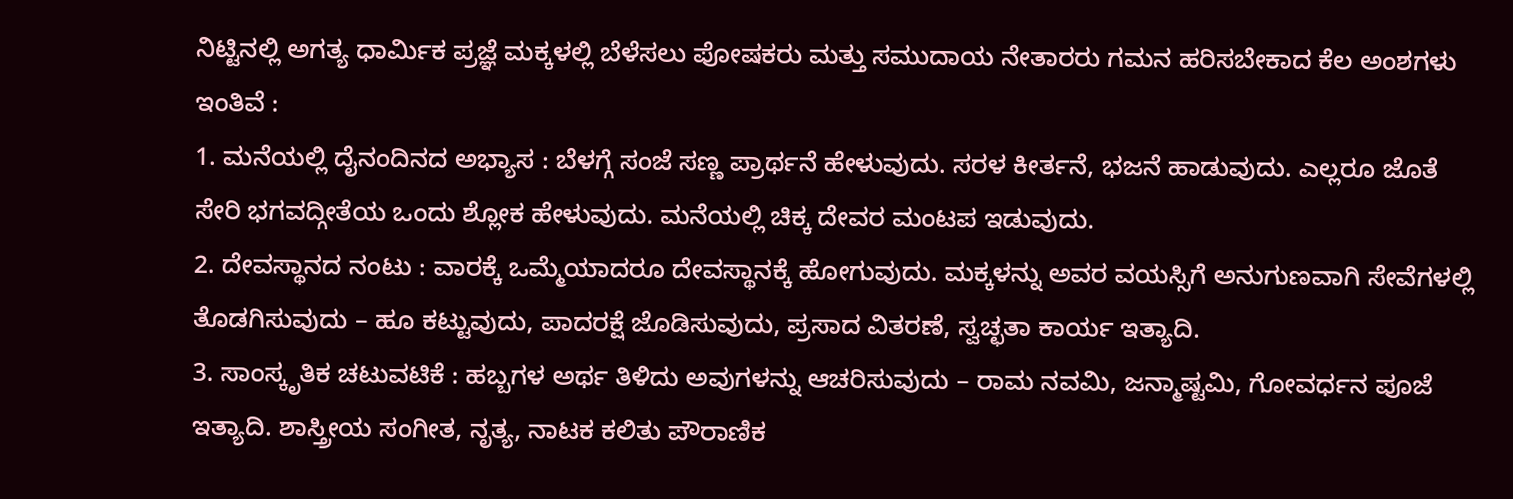ನಿಟ್ಟಿನಲ್ಲಿ ಅಗತ್ಯ ಧಾರ್ಮಿಕ ಪ್ರಜ್ಞೆ ಮಕ್ಕಳಲ್ಲಿ ಬೆಳೆಸಲು ಪೋಷಕರು ಮತ್ತು ಸಮುದಾಯ ನೇತಾರರು ಗಮನ ಹರಿಸಬೇಕಾದ ಕೆಲ ಅಂಶಗಳು ಇಂತಿವೆ :
1. ಮನೆಯಲ್ಲಿ ದೈನಂದಿನದ ಅಭ್ಯಾಸ : ಬೆಳಗ್ಗೆ ಸಂಜೆ ಸಣ್ಣ ಪ್ರಾರ್ಥನೆ ಹೇಳುವುದು. ಸರಳ ಕೀರ್ತನೆ, ಭಜನೆ ಹಾಡುವುದು. ಎಲ್ಲರೂ ಜೊತೆ ಸೇರಿ ಭಗವದ್ಗೀತೆಯ ಒಂದು ಶ್ಲೋಕ ಹೇಳುವುದು. ಮನೆಯಲ್ಲಿ ಚಿಕ್ಕ ದೇವರ ಮಂಟಪ ಇಡುವುದು.
2. ದೇವಸ್ಥಾನದ ನಂಟು : ವಾರಕ್ಕೆ ಒಮ್ಮೆಯಾದರೂ ದೇವಸ್ಥಾನಕ್ಕೆ ಹೋಗುವುದು. ಮಕ್ಕಳನ್ನು ಅವರ ವಯಸ್ಸಿಗೆ ಅನುಗುಣವಾಗಿ ಸೇವೆಗಳಲ್ಲಿ ತೊಡಗಿಸುವುದು – ಹೂ ಕಟ್ಟುವುದು, ಪಾದರಕ್ಷೆ ಜೊಡಿಸುವುದು, ಪ್ರಸಾದ ವಿತರಣೆ, ಸ್ವಚ್ಛತಾ ಕಾರ್ಯ ಇತ್ಯಾದಿ.
3. ಸಾಂಸ್ಕೃತಿಕ ಚಟುವಟಿಕೆ : ಹಬ್ಬಗಳ ಅರ್ಥ ತಿಳಿದು ಅವುಗಳನ್ನು ಆಚರಿಸುವುದು – ರಾಮ ನವಮಿ, ಜನ್ಮಾಷ್ಟಮಿ, ಗೋವರ್ಧನ ಪೂಜೆ ಇತ್ಯಾದಿ. ಶಾಸ್ತ್ರೀಯ ಸಂಗೀತ, ನೃತ್ಯ, ನಾಟಕ ಕಲಿತು ಪೌರಾಣಿಕ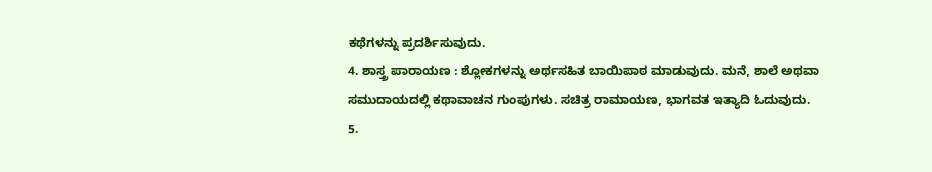ಕಥೆಗಳನ್ನು ಪ್ರದರ್ಶಿಸುವುದು.
4. ಶಾಸ್ತ್ರ ಪಾರಾಯಣ : ಶ್ಲೋಕಗಳನ್ನು ಅರ್ಥಸಹಿತ ಬಾಯಿಪಾಠ ಮಾಡುವುದು. ಮನೆ, ಶಾಲೆ ಅಥವಾ ಸಮುದಾಯದಲ್ಲಿ ಕಥಾವಾಚನ ಗುಂಪುಗಳು. ಸಚಿತ್ರ ರಾಮಾಯಣ, ಭಾಗವತ ಇತ್ಯಾದಿ ಓದುವುದು.
5.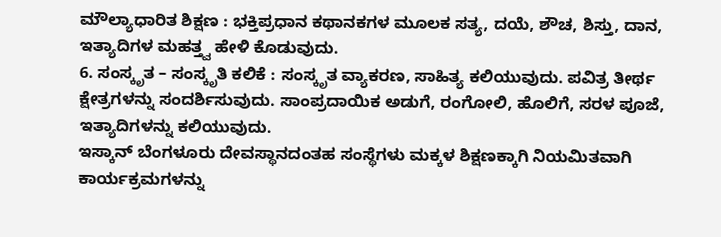ಮೌಲ್ಯಾಧಾರಿತ ಶಿಕ್ಷಣ : ಭಕ್ತಿಪ್ರಧಾನ ಕಥಾನಕಗಳ ಮೂಲಕ ಸತ್ಯ, ದಯೆ, ಶೌಚ, ಶಿಸ್ತು, ದಾನ, ಇತ್ಯಾದಿಗಳ ಮಹತ್ತ್ವ ಹೇಳಿ ಕೊಡುವುದು.
6. ಸಂಸ್ಕೃತ – ಸಂಸ್ಕೃತಿ ಕಲಿಕೆ : ಸಂಸ್ಕೃತ ವ್ಯಾಕರಣ, ಸಾಹಿತ್ಯ ಕಲಿಯುವುದು. ಪವಿತ್ರ ತೀರ್ಥ ಕ್ಷೇತ್ರಗಳನ್ನು ಸಂದರ್ಶಿಸುವುದು. ಸಾಂಪ್ರದಾಯಿಕ ಅಡುಗೆ, ರಂಗೋಲಿ, ಹೊಲಿಗೆ, ಸರಳ ಪೂಜೆ, ಇತ್ಯಾದಿಗಳನ್ನು ಕಲಿಯುವುದು.
ಇಸ್ಕಾನ್ ಬೆಂಗಳೂರು ದೇವಸ್ಥಾನದಂತಹ ಸಂಸ್ಥೆಗಳು ಮಕ್ಕಳ ಶಿಕ್ಷಣಕ್ಕಾಗಿ ನಿಯಮಿತವಾಗಿ ಕಾರ್ಯಕ್ರಮಗಳನ್ನು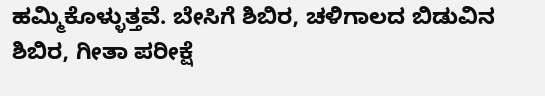ಹಮ್ಮಿಕೊಳ್ಳುತ್ತವೆ. ಬೇಸಿಗೆ ಶಿಬಿರ, ಚಳಿಗಾಲದ ಬಿಡುವಿನ ಶಿಬಿರ, ಗೀತಾ ಪರೀಕ್ಷೆ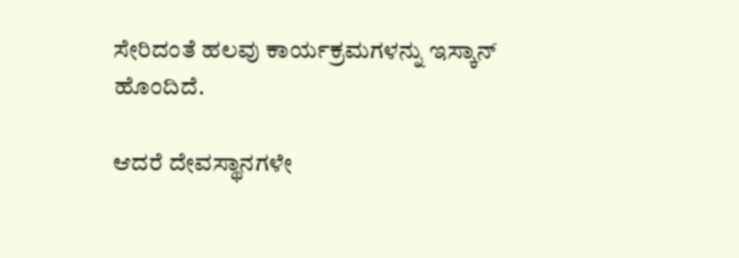ಸೇರಿದಂತೆ ಹಲವು ಕಾರ್ಯಕ್ರಮಗಳನ್ನು ಇಸ್ಕಾನ್ ಹೊಂದಿದೆ.

ಆದರೆ ದೇವಸ್ಥಾನಗಳೇ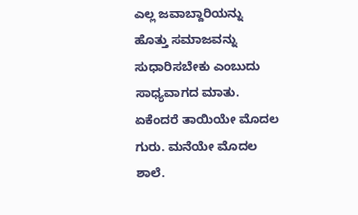ಎಲ್ಲ ಜವಾಬ್ದಾರಿಯನ್ನು ಹೊತ್ತು ಸಮಾಜವನ್ನು ಸುಧಾರಿಸಬೇಕು ಎಂಬುದು ಸಾಧ್ಯವಾಗದ ಮಾತು. ಏಕೆಂದರೆ ತಾಯಿಯೇ ಮೊದಲ ಗುರು. ಮನೆಯೇ ಮೊದಲ ಶಾಲೆ.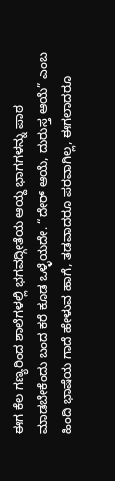ಈಗ ಕೆಲ ಗಣ್ಯರಿಂದ ಶಾಲೆಗಳಲ್ಲಿ ಭಗವದ್ಗೀತೆಯ ಆಯ್ದ ಭಾಗಗಳನ್ನು ಪಾಠ ಮಾಡಬೇಕೆಂದು ಬಂದ ಕರೆ ಕೂಡ ಒಳ್ಳೆಯದೇ. “ದೇರ್ ಆಯೆ, ದುರುಸ್ತ ಆಯೆ” ಎಂಬ ಹಿಂದಿ ಭಾಷೆಯ ಗಾದೆ ಹೇಳುವ ಹಾಗೆ, ತಡವಾದರೂ ಪರವಾಗಿಲ್ಲ, ಈಗಲಾದರೂ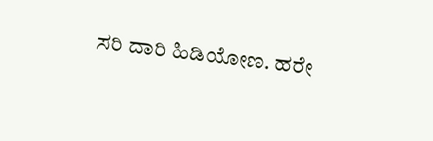ಸರಿ ದಾರಿ ಹಿಡಿಯೋಣ. ಹರೇ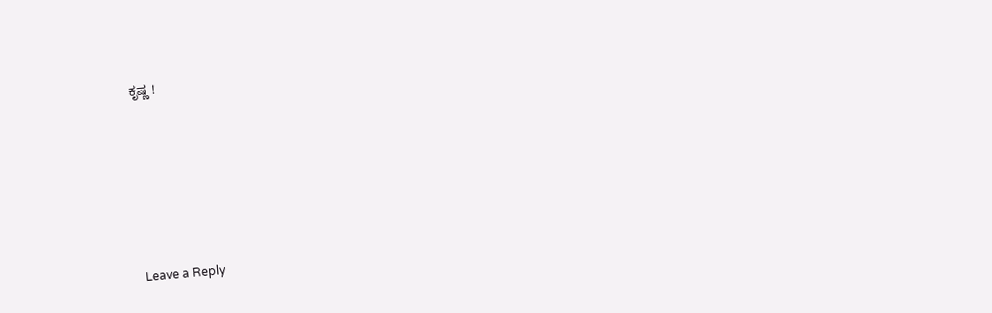ಕೃಷ್ಣ !






Leave a Reply